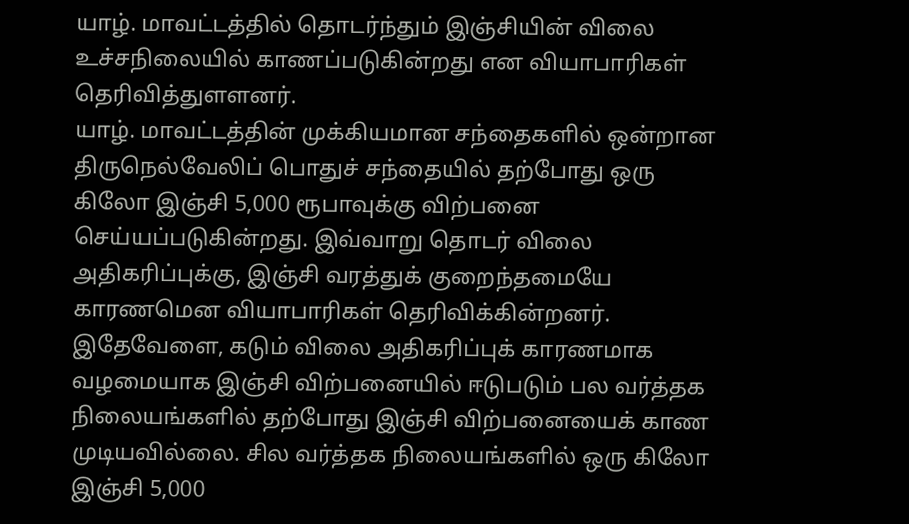யாழ். மாவட்டத்தில் தொடர்ந்தும் இஞ்சியின் விலை உச்சநிலையில் காணப்படுகின்றது என வியாபாரிகள் தெரிவித்துளளனர்.
யாழ். மாவட்டத்தின் முக்கியமான சந்தைகளில் ஒன்றான திருநெல்வேலிப் பொதுச் சந்தையில் தற்போது ஒரு கிலோ இஞ்சி 5,000 ரூபாவுக்கு விற்பனை செய்யப்படுகின்றது. இவ்வாறு தொடர் விலை அதிகரிப்புக்கு, இஞ்சி வரத்துக் குறைந்தமையே காரணமென வியாபாரிகள் தெரிவிக்கின்றனர்.
இதேவேளை, கடும் விலை அதிகரிப்புக் காரணமாக வழமையாக இஞ்சி விற்பனையில் ஈடுபடும் பல வர்த்தக நிலையங்களில் தற்போது இஞ்சி விற்பனையைக் காண முடியவில்லை. சில வர்த்தக நிலையங்களில் ஒரு கிலோ இஞ்சி 5,000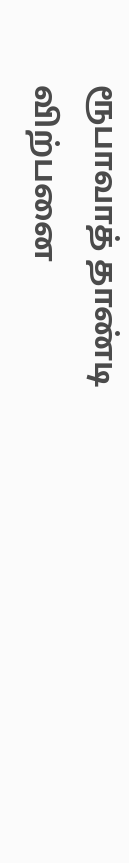ரூபாவாத் தாண்டி விற்பனை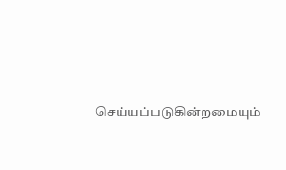செய்யப்படுகின்றமையும்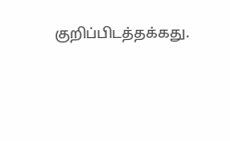குறிப்பிடத்தக்கது.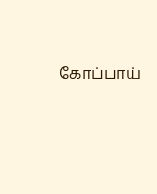கோப்பாய்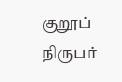குறூப் நிருபர்